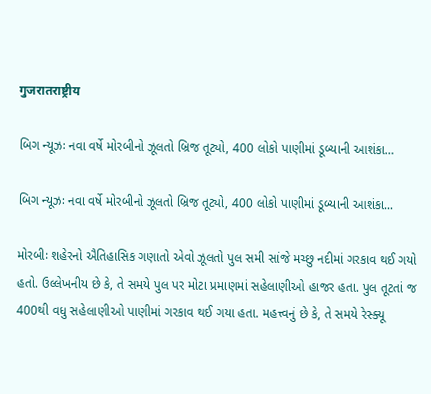गुजरातराष्ट्रीय

બિગ ન્યૂઝઃ નવા વર્ષે મોરબીનો ઝૂલતો બ્રિજ તૂટ્યો, 400 લોકો પાણીમાં ડૂબ્યાની આશંકા…

બિગ ન્યૂઝઃ નવા વર્ષે મોરબીનો ઝૂલતો બ્રિજ તૂટ્યો, 400 લોકો પાણીમાં ડૂબ્યાની આશંકા...

મોરબીઃ શહેરનો ઐતિહાસિક ગણાતો એવો ઝૂલતો પુલ સમી સાંજે મચ્છુ નદીમાં ગરકાવ થઈ ગયો હતો. ઉલ્લેખનીય છે કે, તે સમયે પુલ પર મોટા પ્રમાણમાં સહેલાણીઓ હાજર હતા. પુલ તૂટતાં જ 400થી વધુ સહેલાણીઓ પાણીમાં ગરકાવ થઈ ગયા હતા. મહત્ત્વનું છે કે, તે સમયે રેસ્ક્યૂ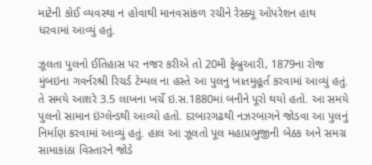માટેની કોઈ વ્યવસ્થા ન હોવાથી માનવસાંકળ રચીને રેસ્ક્યૂ ઓપરેશન હાથ ધરવામાં આવ્યું હતું.

ઝૂલતા પુલનો ઈતિહાસ પર નજર કરીએ તો 20મી ફેબ્રુઆરી, 1879ના રોજ મુંબઇના ગવર્નરશ્રી રિચર્ડ ટેમ્પલ ના હસ્તે આ પુલનુ ખાતમુહૂર્ત કરવામાં આવ્યું હતું. તે સમયે આશરે 3.5 લાખના ખર્ચે ઇ.સ.1880માં બનીને પૂરો થયો હતો. આ સમયે પુલનો સામાન ઇંગ્લેન્ડથી આવ્યો હતો. દરબારગઢથી નઝરબાગને જોડવા આ પુલનું નિર્માણ કરવામાં આવ્યું હતું. હાલ આ ઝૂલતો પૂલ મહાપ્રભુજીની બેઠક અને સમગ્ર સામાકાંઠા વિસ્તારને જોડે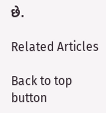છે.

Related Articles

Back to top button